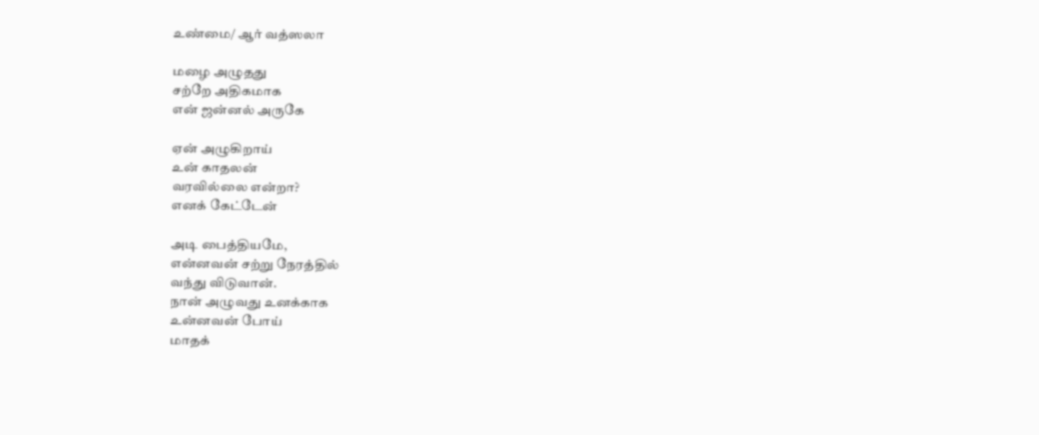உண்மை/ ஆர் வத்ஸலா

மழை அழுதது
சற்றே அதிகமாக
என் ஜன்னல் அருகே

ஏன் அழுகிறாய்
உன் காதலன்
வரவில்லை என்றா?
எனக் கேட்டேன்

அடி பைத்தியமே,
என்னவன் சற்று நேரத்தில்
வந்து விடுவான்.
நான் அழுவது உனக்காக
உன்னவன் போய்
மாதக்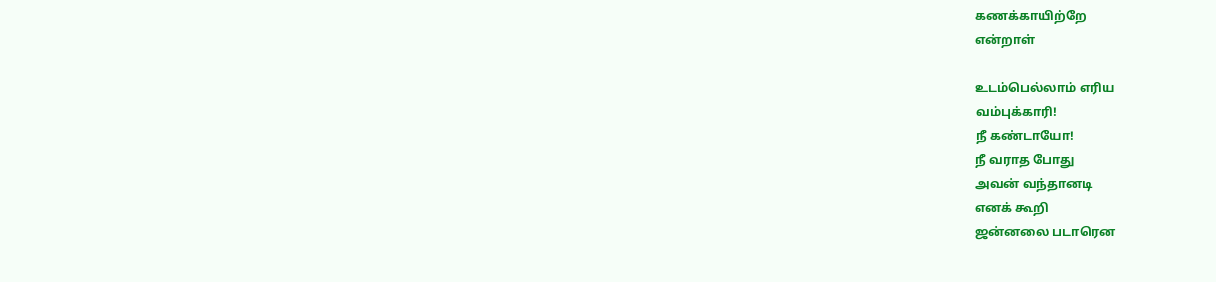கணக்காயிற்றே
என்றாள்

உடம்பெல்லாம் எரிய
வம்புக்காரி!
நீ கண்டாயோ!
நீ வராத போது
அவன் வந்தானடி
எனக் கூறி
ஜன்னலை படாரென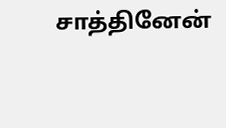சாத்தினேன்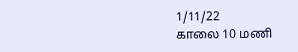1/11/22
காலை 10 மணி